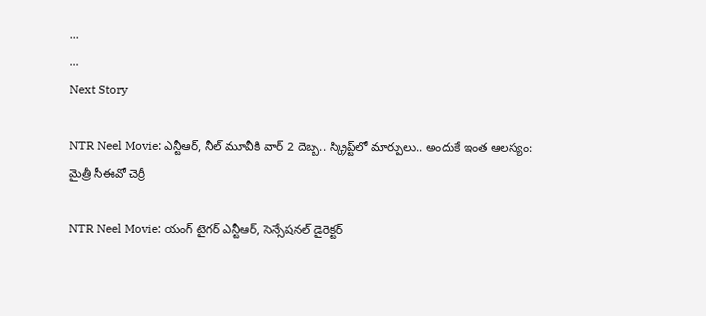...
...
Next Story

NTR Neel Movie: ఎన్టీఆర్, నీల్ మూవీకి వార్ 2 దెబ్బ.. స్క్రిప్ట్‌లో మార్పులు.. అందుకే ఇంత ఆలస్యం: మైత్రీ సీఈవో చెర్రీ

NTR Neel Movie: యంగ్ టైగర్ ఎన్టీఆర్, సెన్సేషనల్ డైరెక్టర్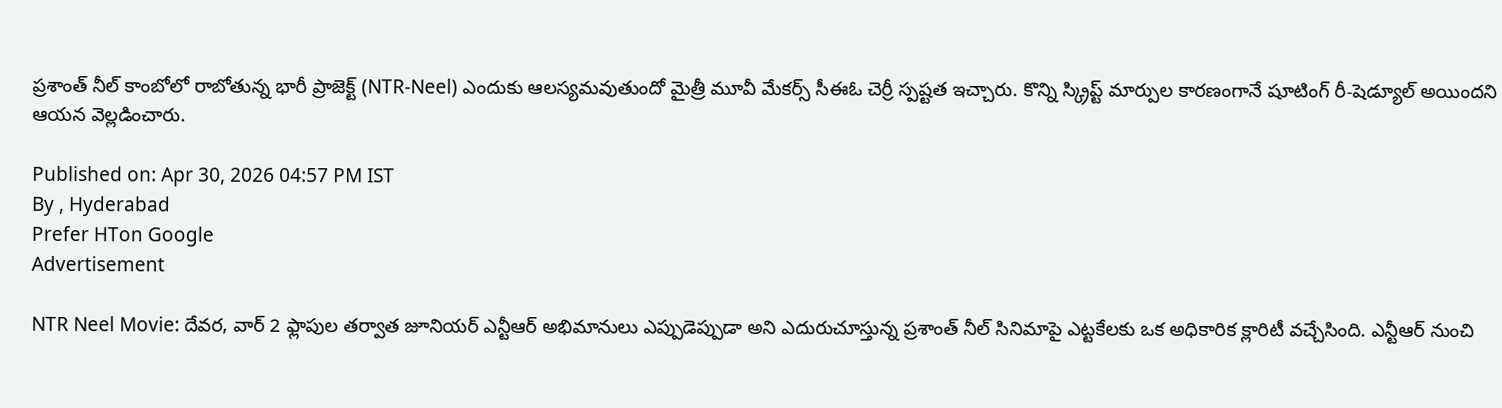ప్రశాంత్ నీల్ కాంబోలో రాబోతున్న భారీ ప్రాజెక్ట్ (NTR-Neel) ఎందుకు ఆలస్యమవుతుందో మైత్రీ మూవీ మేకర్స్ సీఈఓ చెర్రీ స్పష్టత ఇచ్చారు. కొన్ని స్క్రిప్ట్ మార్పుల కారణంగానే షూటింగ్ రీ-షెడ్యూల్ అయిందని ఆయన వెల్లడించారు.

Published on: Apr 30, 2026 04:57 PM IST
By , Hyderabad
Prefer HTon Google
Advertisement

NTR Neel Movie: దేవర, వార్ 2 ఫ్లాపుల తర్వాత జూనియర్ ఎన్టీఆర్ అభిమానులు ఎప్పుడెప్పుడా అని ఎదురుచూస్తున్న ప్రశాంత్ నీల్ సినిమాపై ఎట్టకేలకు ఒక అధికారిక క్లారిటీ వచ్చేసింది. ఎన్టీఆర్ నుంచి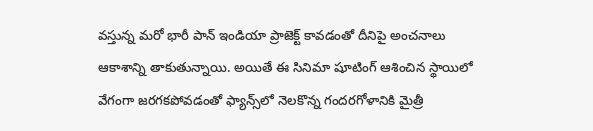వస్తున్న మరో భారీ పాన్ ఇండియా ప్రాజెక్ట్ కావడంతో దీనిపై అంచనాలు ఆకాశాన్ని తాకుతున్నాయి. అయితే ఈ సినిమా షూటింగ్ ఆశించిన స్థాయిలో వేగంగా జరగకపోవడంతో ఫ్యాన్స్‌లో నెలకొన్న గందరగోళానికి మైత్రీ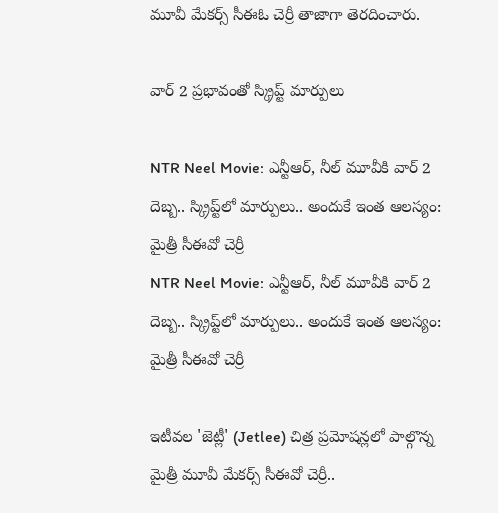మూవీ మేకర్స్ సీఈఓ చెర్రీ తాజాగా తెరదించారు.

వార్ 2 ప్రభావంతో స్క్రిప్ట్ మార్పులు

NTR Neel Movie: ఎన్టీఆర్, నీల్ మూవీకి వార్ 2 దెబ్బ.. స్క్రిప్ట్‌లో మార్పులు.. అందుకే ఇంత ఆలస్యం: మైత్రీ సీఈవో చెర్రీ
NTR Neel Movie: ఎన్టీఆర్, నీల్ మూవీకి వార్ 2 దెబ్బ.. స్క్రిప్ట్‌లో మార్పులు.. అందుకే ఇంత ఆలస్యం: మైత్రీ సీఈవో చెర్రీ

ఇటీవల 'జెట్లీ' (Jetlee) చిత్ర ప్రమోషన్లలో పాల్గొన్న మైత్రీ మూవీ మేకర్స్ సీఈవో చెర్రీ..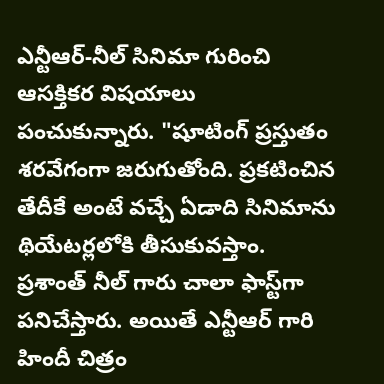ఎన్టీఆర్-నీల్ సినిమా గురించి ఆసక్తికర విషయాలు పంచుకున్నారు. "షూటింగ్ ప్రస్తుతం శరవేగంగా జరుగుతోంది. ప్రకటించిన తేదీకే అంటే వచ్చే ఏడాది సినిమాను థియేటర్లలోకి తీసుకువస్తాం. ప్రశాంత్ నీల్ గారు చాలా ఫాస్ట్‌గా పనిచేస్తారు. అయితే ఎన్టీఆర్ గారి హిందీ చిత్రం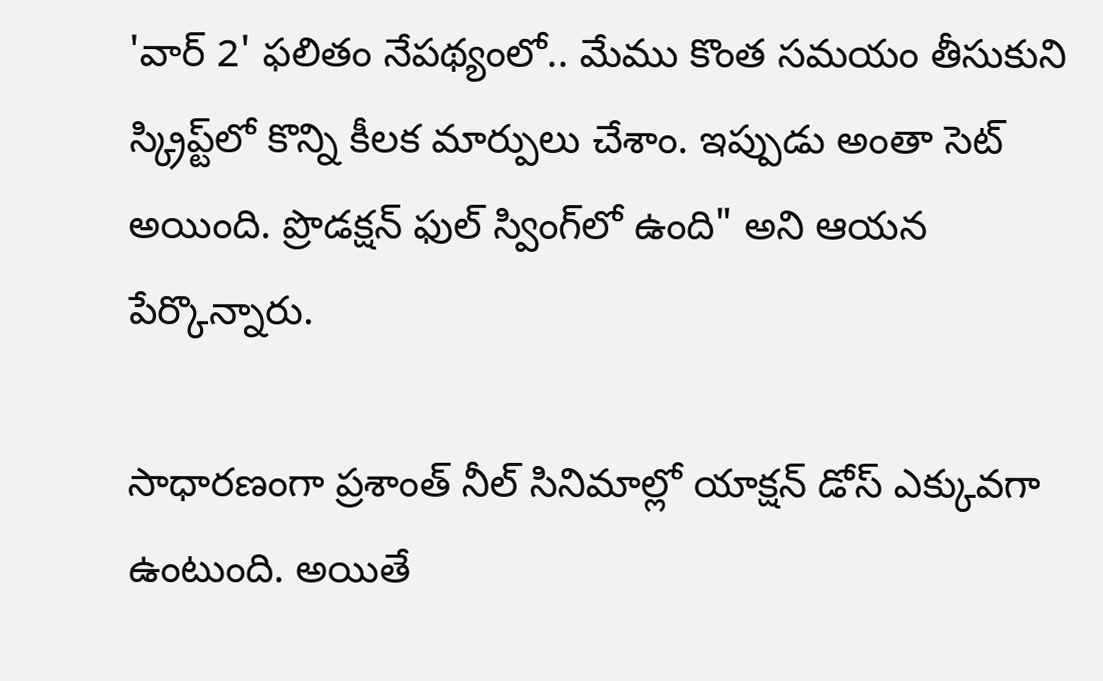'వార్ 2' ఫలితం నేపథ్యంలో.. మేము కొంత సమయం తీసుకుని స్క్రిప్ట్‌లో కొన్ని కీలక మార్పులు చేశాం. ఇప్పుడు అంతా సెట్ అయింది. ప్రొడక్షన్ ఫుల్ స్వింగ్‌లో ఉంది" అని ఆయన పేర్కొన్నారు.

సాధారణంగా ప్రశాంత్ నీల్ సినిమాల్లో యాక్షన్ డోస్ ఎక్కువగా ఉంటుంది. అయితే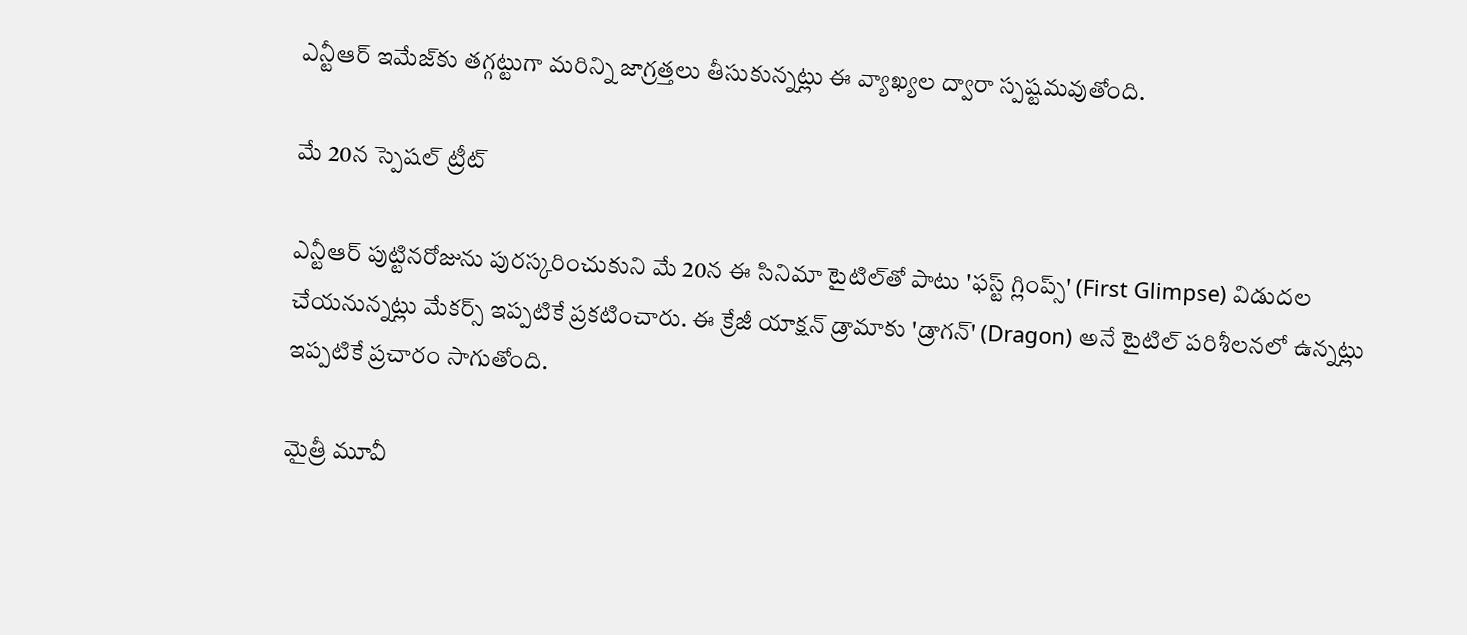ఎన్టీఆర్ ఇమేజ్‌కు తగ్గట్టుగా మరిన్ని జాగ్రత్తలు తీసుకున్నట్లు ఈ వ్యాఖ్యల ద్వారా స్పష్టమవుతోంది.

మే 20న స్పెషల్ ట్రీట్

ఎన్టీఆర్ పుట్టినరోజును పురస్కరించుకుని మే 20న ఈ సినిమా టైటిల్‌తో పాటు 'ఫస్ట్ గ్లింప్స్' (First Glimpse) విడుదల చేయనున్నట్లు మేకర్స్ ఇప్పటికే ప్రకటించారు. ఈ క్రేజీ యాక్షన్ డ్రామాకు 'డ్రాగన్' (Dragon) అనే టైటిల్ పరిశీలనలో ఉన్నట్లు ఇప్పటికే ప్రచారం సాగుతోంది.

మైత్రీ మూవీ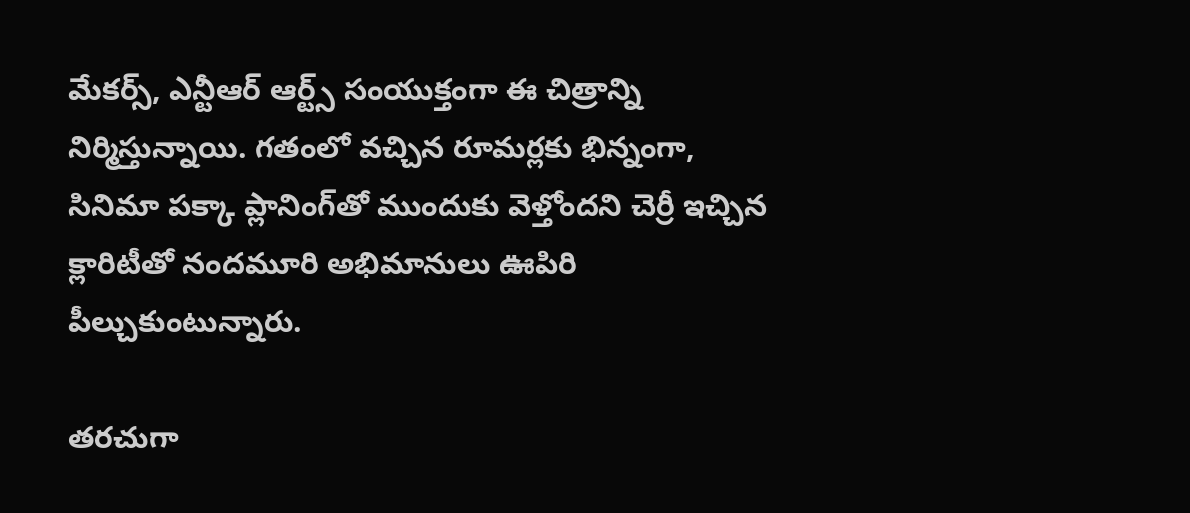మేకర్స్, ఎన్టీఆర్ ఆర్ట్స్ సంయుక్తంగా ఈ చిత్రాన్ని నిర్మిస్తున్నాయి. గతంలో వచ్చిన రూమర్లకు భిన్నంగా, సినిమా పక్కా ప్లానింగ్‌తో ముందుకు వెళ్తోందని చెర్రీ ఇచ్చిన క్లారిటీతో నందమూరి అభిమానులు ఊపిరి పీల్చుకుంటున్నారు.

తరచుగా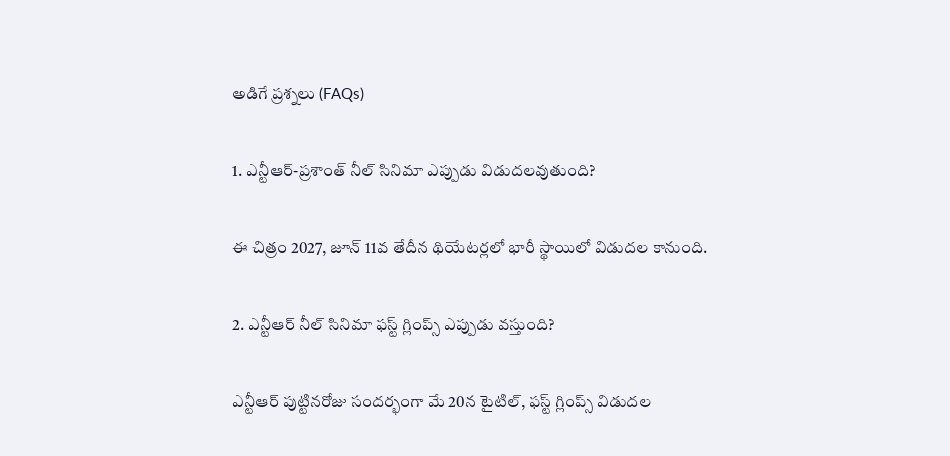అడిగే ప్రశ్నలు (FAQs)

1. ఎన్టీఆర్-ప్రశాంత్ నీల్ సినిమా ఎప్పుడు విడుదలవుతుంది?

ఈ చిత్రం 2027, జూన్ 11వ తేదీన థియేటర్లలో భారీ స్థాయిలో విడుదల కానుంది.

2. ఎన్టీఆర్ నీల్ సినిమా ఫస్ట్ గ్లింప్స్ ఎప్పుడు వస్తుంది?

ఎన్టీఆర్ పుట్టినరోజు సందర్భంగా మే 20న టైటిల్, ఫస్ట్ గ్లింప్స్ విడుదల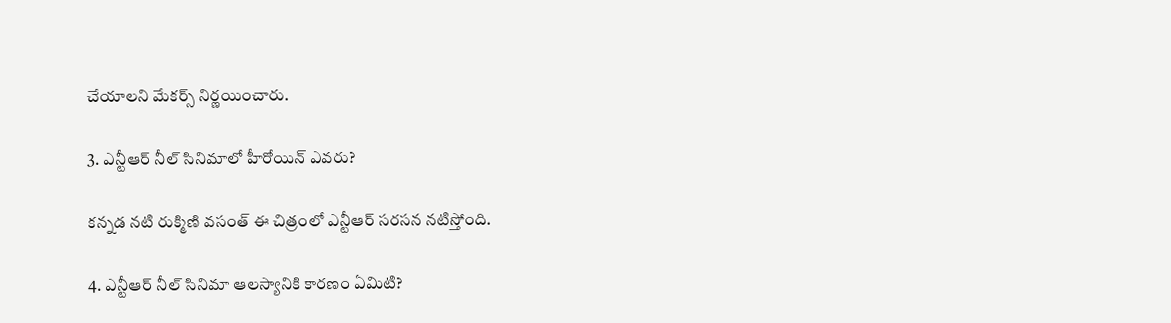చేయాలని మేకర్స్ నిర్ణయించారు.

3. ఎన్టీఆర్ నీల్ సినిమాలో హీరోయిన్ ఎవరు?

కన్నడ నటి రుక్మిణి వసంత్ ఈ చిత్రంలో ఎన్టీఆర్ సరసన నటిస్తోంది.

4. ఎన్టీఆర్ నీల్ సినిమా ఆలస్యానికి కారణం ఏమిటి?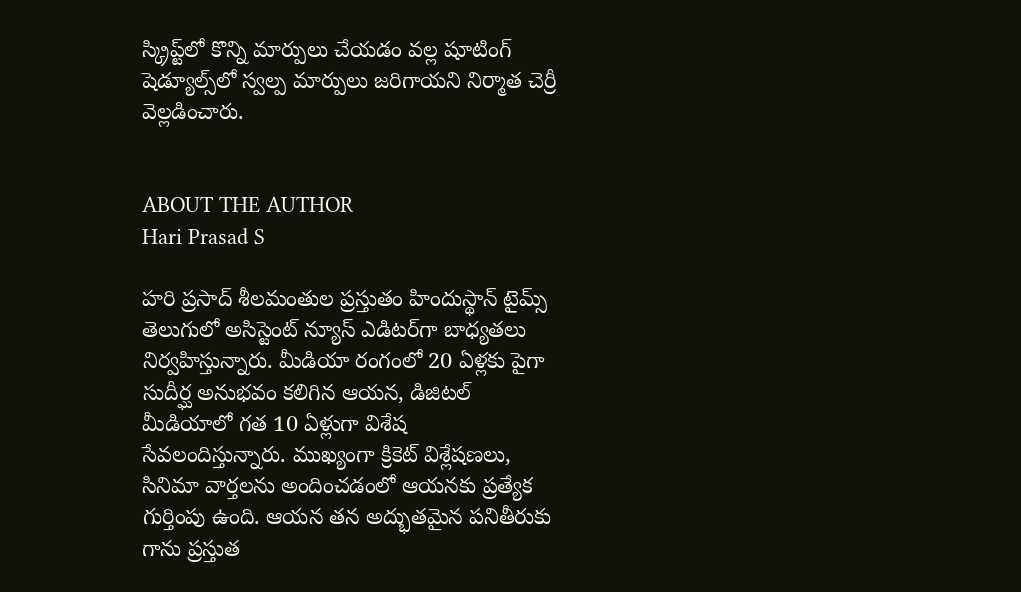స్క్రిప్ట్‌లో కొన్ని మార్పులు చేయడం వల్ల షూటింగ్ షెడ్యూల్స్‌లో స్వల్ప మార్పులు జరిగాయని నిర్మాత చెర్రీ వెల్లడించారు.


ABOUT THE AUTHOR
Hari Prasad S

హరి ప్రసాద్ శీలమంతుల ప్రస్తుతం హిందుస్థాన్ టైమ్స్ తెలుగులో అసిస్టెంట్ న్యూస్ ఎడిటర్‌గా బాధ్యతలు నిర్వహిస్తున్నారు. మీడియా రంగంలో 20 ఏళ్లకు పైగా సుదీర్ఘ అనుభవం కలిగిన ఆయన, డిజిటల్ మీడియాలో గత 10 ఏళ్లుగా విశేష సేవలందిస్తున్నారు. ముఖ్యంగా క్రికెట్ విశ్లేషణలు, సినిమా వార్తలను అందించడంలో ఆయనకు ప్రత్యేక గుర్తింపు ఉంది. ఆయన తన అద్భుతమైన పనితీరుకు గాను ప్రస్తుత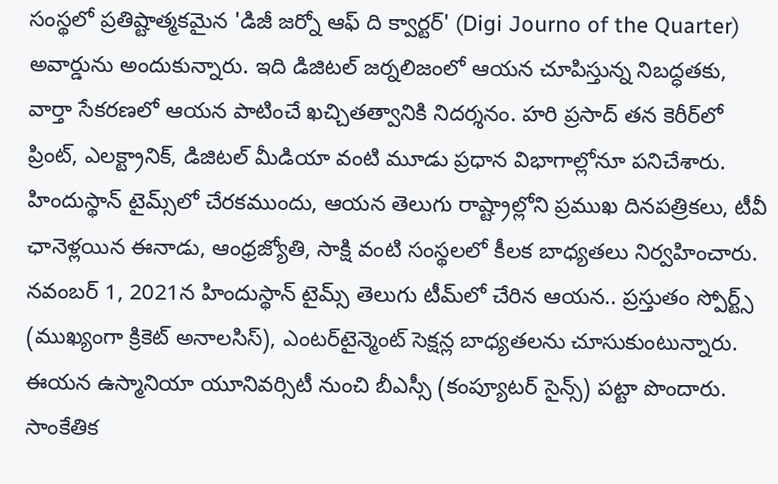సంస్థలో ప్రతిష్టాత్మకమైన 'డిజీ జర్నో ఆఫ్ ది క్వార్టర్' (Digi Journo of the Quarter) అవార్డును అందుకున్నారు. ఇది డిజిటల్ జర్నలిజంలో ఆయన చూపిస్తున్న నిబద్ధతకు, వార్తా సేకరణలో ఆయన పాటించే ఖచ్చితత్వానికి నిదర్శనం. హరి ప్రసాద్ తన కెరీర్‌లో ప్రింట్, ఎలక్ట్రానిక్, డిజిటల్ మీడియా వంటి మూడు ప్రధాన విభాగాల్లోనూ పనిచేశారు. హిందుస్థాన్ టైమ్స్‌లో చేరకముందు, ఆయన తెలుగు రాష్ట్రాల్లోని ప్రముఖ దినపత్రికలు, టీవీ ఛానెళ్లయిన ఈనాడు, ఆంధ్రజ్యోతి, సాక్షి వంటి సంస్థలలో కీలక బాధ్యతలు నిర్వహించారు. నవంబర్ 1, 2021న హిందుస్థాన్ టైమ్స్ తెలుగు టీమ్‌లో చేరిన ఆయన.. ప్రస్తుతం స్పోర్ట్స్ (ముఖ్యంగా క్రికెట్ అనాలసిస్), ఎంటర్‌టైన్మెంట్ సెక్షన్ల బాధ్యతలను చూసుకుంటున్నారు. ఈయన ఉస్మానియా యూనివర్సిటీ నుంచి బీఎస్సీ (కంప్యూటర్ సైన్స్) పట్టా పొందారు. సాంకేతిక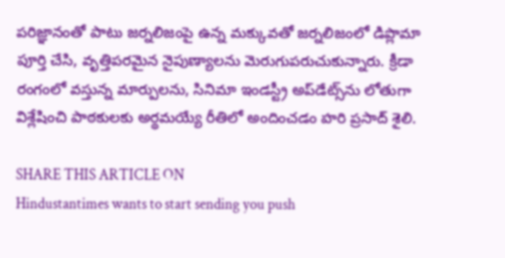పరిజ్ఞానంతో పాటు జర్నలిజంపై ఉన్న మక్కువతో జర్నలిజంలో డిప్లొమా పూర్తి చేసి, వృత్తిపరమైన నైపుణ్యాలను మెరుగుపరుచుకున్నారు. క్రీడా రంగంలో వస్తున్న మార్పులను, సినిమా ఇండస్ట్రీ అప్‌డేట్స్‌ను లోతుగా విశ్లేషించి పాఠకులకు అర్థమయ్యే రీతిలో అందించడం హరి ప్రసాద్ శైలి.

SHARE THIS ARTICLE ON
Hindustantimes wants to start sending you push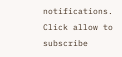notifications. Click allow to subscribe